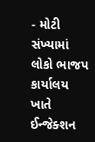- મોટી સંખ્યામાં લોકો ભાજપ કાર્યાલય ખાતે ઈન્જેક્શન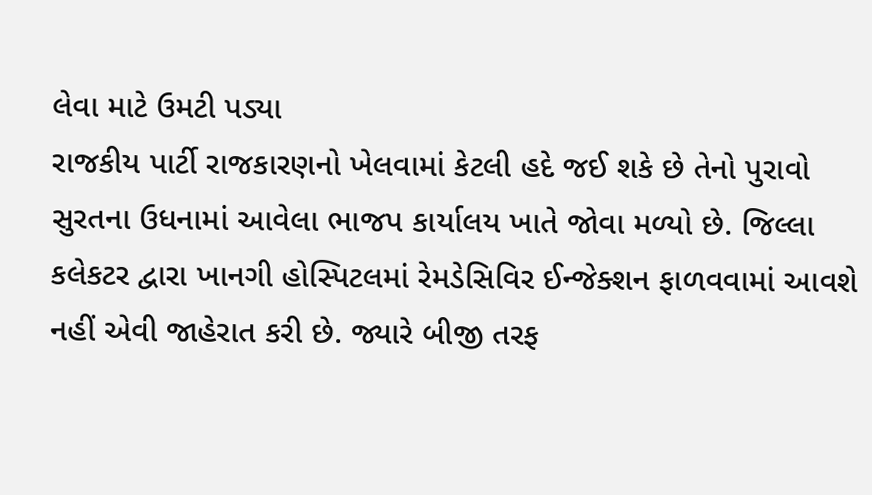લેવા માટે ઉમટી પડ્યા
રાજકીય પાર્ટી રાજકારણનો ખેલવામાં કેટલી હદે જઈ શકે છે તેનો પુરાવો સુરતના ઉધનામાં આવેલા ભાજપ કાર્યાલય ખાતે જોવા મળ્યો છે. જિલ્લા કલેકટર દ્વારા ખાનગી હોસ્પિટલમાં રેમડેસિવિર ઈન્જેક્શન ફાળવવામાં આવશે નહીં એવી જાહેરાત કરી છે. જ્યારે બીજી તરફ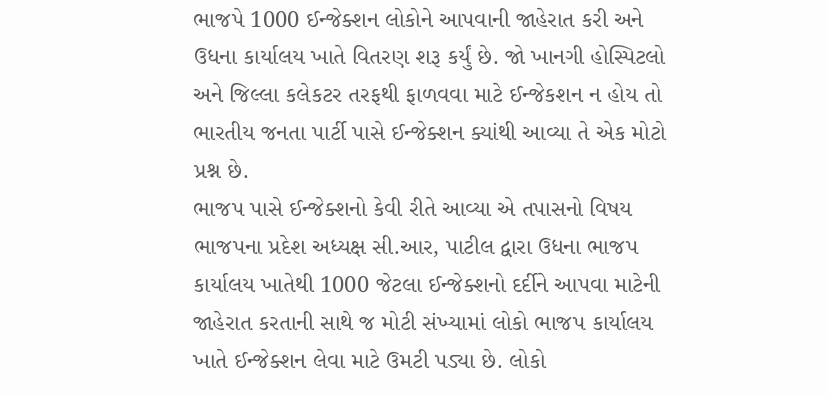ભાજપે 1000 ઈન્જેક્શન લોકોને આપવાની જાહેરાત કરી અને ઉધના કાર્યાલય ખાતે વિતરણ શરૂ કર્યું છે. જો ખાનગી હોસ્પિટલો અને જિલ્લા કલેકટર તરફથી ફાળવવા માટે ઈન્જેકશન ન હોય તો ભારતીય જનતા પાર્ટી પાસે ઈન્જેક્શન ક્યાંથી આવ્યા તે એક મોટો પ્રશ્ન છે.
ભાજપ પાસે ઈન્જેક્શનો કેવી રીતે આવ્યા એ તપાસનો વિષય
ભાજપના પ્રદેશ અધ્યક્ષ સી.આર, પાટીલ દ્વારા ઉધના ભાજપ કાર્યાલય ખાતેથી 1000 જેટલા ઈન્જેક્શનો દર્દીને આપવા માટેની જાહેરાત કરતાની સાથે જ મોટી સંખ્યામાં લોકો ભાજપ કાર્યાલય ખાતે ઈન્જેક્શન લેવા માટે ઉમટી પડ્યા છે. લોકો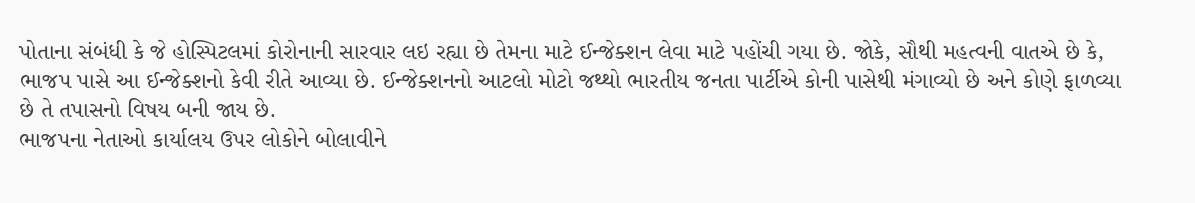પોતાના સંબંધી કે જે હોસ્પિટલમાં કોરોનાની સારવાર લઇ રહ્યા છે તેમના માટે ઈન્જેક્શન લેવા માટે પહોંચી ગયા છે. જોકે, સૌથી મહત્વની વાતએ છે કે, ભાજપ પાસે આ ઈન્જેક્શનો કેવી રીતે આવ્યા છે. ઈન્જેક્શનનો આટલો મોટો જથ્થો ભારતીય જનતા પાર્ટીએ કોની પાસેથી મંગાવ્યો છે અને કોણે ફાળવ્યા છે તે તપાસનો વિષય બની જાય છે.
ભાજપના નેતાઓ કાર્યાલય ઉપર લોકોને બોલાવીને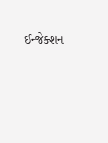ઈન્જેક્શન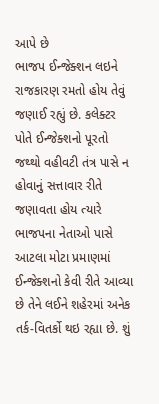આપે છે
ભાજપ ઈન્જેક્શન લઇને રાજકારણ રમતો હોય તેવું જણાઈ રહ્યું છે. કલેક્ટર પોતે ઈન્જેક્શનો પૂરતો જથ્થો વહીવટી તંત્ર પાસે ન હોવાનું સત્તાવાર રીતે જણાવતા હોય ત્યારે ભાજપના નેતાઓ પાસે આટલા મોટા પ્રમાણમાં ઈન્જેક્શનો કેવી રીતે આવ્યા છે તેને લઈને શહેરમાં અનેક તર્ક-વિતર્કો થઇ રહ્યા છે. શું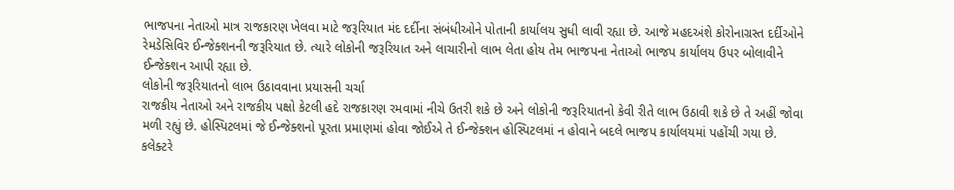ભાજપના નેતાઓ માત્ર રાજકારણ ખેલવા માટે જરૂરિયાત મંદ દર્દીના સંબંધીઓને પોતાની કાર્યાલય સુધી લાવી રહ્યા છે. આજે મહદઅંશે કોરોનાગ્રસ્ત દર્દીઓને રેમડેસિવિર ઈન્જેક્શનની જરૂરિયાત છે. ત્યારે લોકોની જરૂરિયાત અને લાચારીનો લાભ લેતા હોય તેમ ભાજપના નેતાઓ ભાજપ કાર્યાલય ઉપર બોલાવીને ઈન્જેક્શન આપી રહ્યા છે.
લોકોની જરૂરિયાતનો લાભ ઉઠાવવાના પ્રયાસની ચર્ચા
રાજકીય નેતાઓ અને રાજકીય પક્ષો કેટલી હદે રાજકારણ રમવામાં નીચે ઉતરી શકે છે અને લોકોની જરૂરિયાતનો કેવી રીતે લાભ ઉઠાવી શકે છે તે અહીં જોવા મળી રહ્યું છે. હોસ્પિટલમાં જે ઈન્જેક્શનો પૂરતા પ્રમાણમાં હોવા જોઈએ તે ઈન્જેક્શન હોસ્પિટલમાં ન હોવાને બદલે ભાજપ કાર્યાલયમાં પહોંચી ગયા છે.
કલેક્ટરે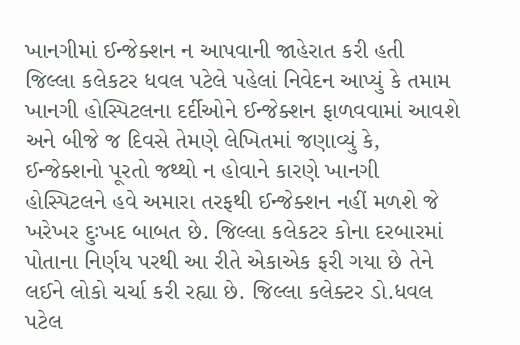ખાનગીમાં ઈન્જેક્શન ન આપવાની જાહેરાત કરી હતી
જિલ્લા કલેકટર ધવલ પટેલે પહેલાં નિવેદન આપ્યું કે તમામ ખાનગી હોસ્પિટલના દર્દીઓને ઈન્જેક્શન ફાળવવામાં આવશે અને બીજે જ દિવસે તેમણે લેખિતમાં જણાવ્યું કે, ઈન્જેક્શનો પૂરતો જથ્થો ન હોવાને કારણે ખાનગી હોસ્પિટલને હવે અમારા તરફથી ઈન્જેક્શન નહીં મળશે જે ખરેખર દુઃખદ બાબત છે. જિલ્લા કલેકટર કોના દરબારમાં પોતાના નિર્ણય પરથી આ રીતે એકાએક ફરી ગયા છે તેને લઈને લોકો ચર્ચા કરી રહ્યા છે. જિલ્લા કલેક્ટર ડો.ધવલ પટેલ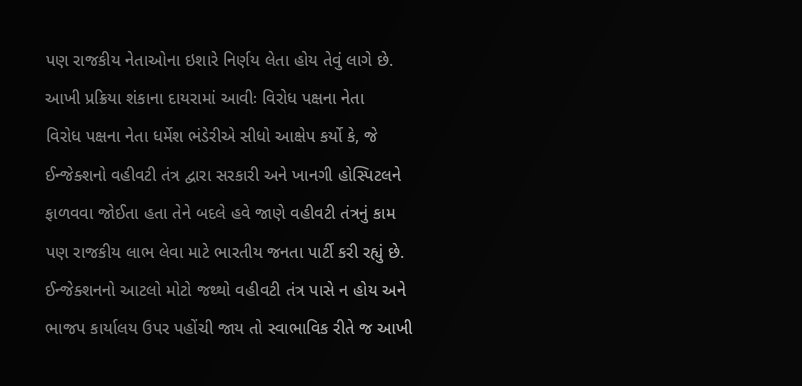પણ રાજકીય નેતાઓના ઇશારે નિર્ણય લેતા હોય તેવું લાગે છે.
આખી પ્રક્રિયા શંકાના દાયરામાં આવીઃ વિરોધ પક્ષના નેતા
વિરોધ પક્ષના નેતા ધર્મેશ ભંડેરીએ સીધો આક્ષેપ કર્યો કે, જે ઈન્જેક્શનો વહીવટી તંત્ર દ્વારા સરકારી અને ખાનગી હોસ્પિટલને ફાળવવા જોઈતા હતા તેને બદલે હવે જાણે વહીવટી તંત્રનું કામ પણ રાજકીય લાભ લેવા માટે ભારતીય જનતા પાર્ટી કરી રહ્યું છે. ઈન્જેક્શનનો આટલો મોટો જથ્થો વહીવટી તંત્ર પાસે ન હોય અને ભાજપ કાર્યાલય ઉપર પહોંચી જાય તો સ્વાભાવિક રીતે જ આખી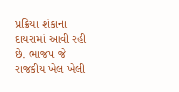પ્રક્રિયા શંકાના દાયરામાં આવી રહી છે. ભાજપ જે રાજકીય ખેલ ખેલી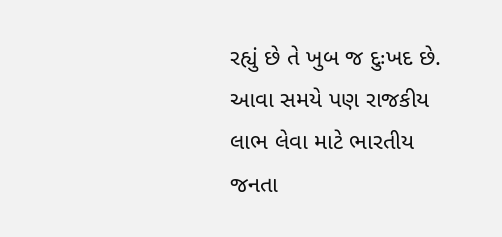રહ્યું છે તે ખુબ જ દુઃખદ છે. આવા સમયે પણ રાજકીય લાભ લેવા માટે ભારતીય જનતા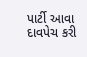પાર્ટી આવા દાવપેચ કરી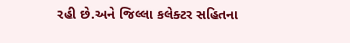રહી છે.અને જિલ્લા કલેક્ટર સહિતના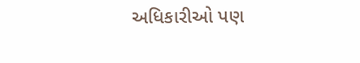અધિકારીઓ પણ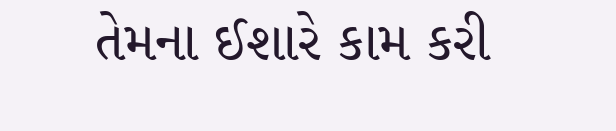તેમના ઈશારે કામ કરી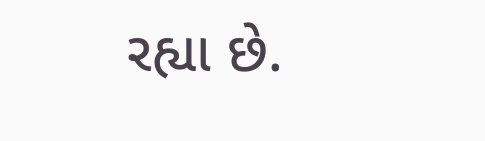રહ્યા છે.